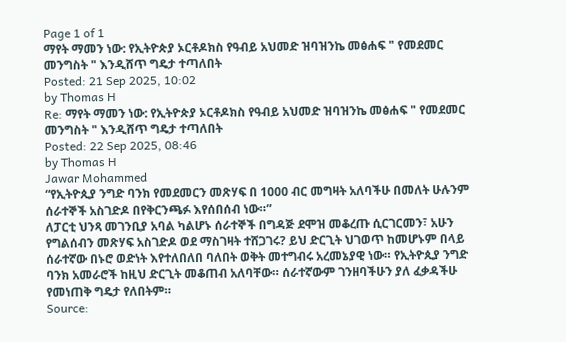Page 1 of 1
ማየት ማመን ነው: የኢትዮጵያ ኦርቶዶክስ የዓብይ አህመድ ዝባዝንኬ መፅሐፍ " የመደመር መንግስት " እንዲሸጥ ግዴታ ተጣለበት
Posted: 21 Sep 2025, 10:02
by Thomas H
Re: ማየት ማመን ነው: የኢትዮጵያ ኦርቶዶክስ የዓብይ አህመድ ዝባዝንኬ መፅሐፍ " የመደመር መንግስት " እንዲሸጥ ግዴታ ተጣለበት
Posted: 22 Sep 2025, 08:46
by Thomas H
Jawar Mohammed
“የኢትዮጲያ ንግድ ባንክ የመደመርን መጽሃፍ በ 1000 ብር መግዛት አለባችሁ በመለት ሁሉንም ሰራተኞች አስገድዶ በየቅርንጫፉ እየሰበሰብ ነው።”
ለፓርቲ ህንጻ መገንቢያ አባል ካልሆኑ ሰራተኞች በግዳጅ ደሞዝ መቆረጡ ሲርገርመን፣ አሁን የግልሰብን መጽሃፍ አስገድዶ ወደ ማስገዛት ተሸጋገሩ? ይህ ድርጊት ህገወጥ ከመሆኑም በላይ ሰራተኛው በኑሮ ወድነት እየተለበለበ ባለበት ወቅት መተግብሩ አረመኔያዊ ነው። የኢትዮጲያ ንግድ ባንክ አመራሮች ከዚህ ድርጊት መቆጠብ አለባቸው። ሰራተኛውም ገንዘባችሁን ያለ ፈቃዳችሁ የመነጠቅ ግዴታ የለበትም።
Source: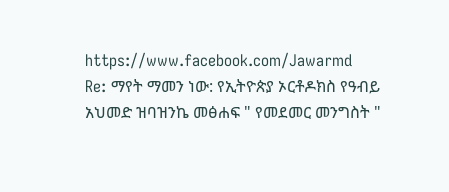https://www.facebook.com/Jawarmd
Re: ማየት ማመን ነው: የኢትዮጵያ ኦርቶዶክስ የዓብይ አህመድ ዝባዝንኬ መፅሐፍ " የመደመር መንግስት "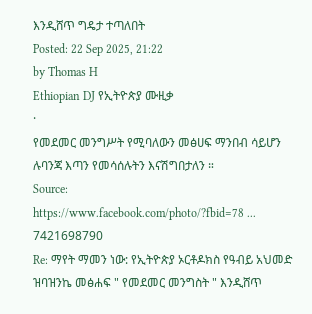እንዲሸጥ ግዴታ ተጣለበት
Posted: 22 Sep 2025, 21:22
by Thomas H
Ethiopian DJ የኢትዮጵያ ሙዚቃ
·
የመደመር መንግሥት የሚባለውን መፅሀፍ ማንበብ ሳይሆን ሉባንጃ እጣን የመሳሰሉትን እናሽግበታለን ።
Source:
https://www.facebook.com/photo/?fbid=78 ... 7421698790
Re: ማየት ማመን ነው: የኢትዮጵያ ኦርቶዶክስ የዓብይ አህመድ ዝባዝንኬ መፅሐፍ " የመደመር መንግስት " እንዲሸጥ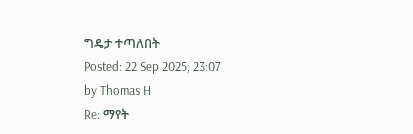ግዴታ ተጣለበት
Posted: 22 Sep 2025, 23:07
by Thomas H
Re: ማየት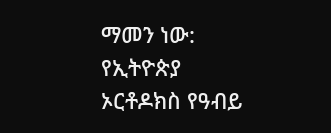ማመን ነው: የኢትዮጵያ ኦርቶዶክስ የዓብይ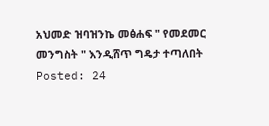አህመድ ዝባዝንኬ መፅሐፍ " የመደመር መንግስት " እንዲሸጥ ግዴታ ተጣለበት
Posted: 24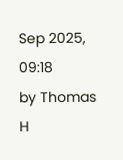Sep 2025, 09:18
by Thomas H